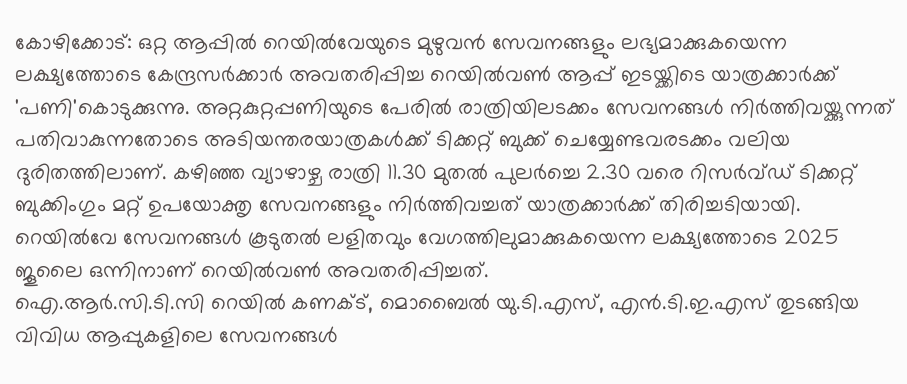കോഴിക്കോട്: ഒറ്റ ആപ്പിൽ റെയിൽവേയുടെ മുഴുവൻ സേവനങ്ങളും ലഭ്യമാക്കുകയെന്ന ലക്ഷ്യത്തോടെ കേന്ദ്രസർക്കാർ അവതരിപ്പിച്ച റെയിൽവൺ ആപ്പ് ഇടയ്ക്കിടെ യാത്രക്കാർക്ക് 'പണി'കൊടുക്കുന്നു. അറ്റകുറ്റപ്പണിയുടെ പേരിൽ രാത്രിയിലടക്കം സേവനങ്ങൾ നിർത്തിവയ്ക്കുന്നത് പതിവാകുന്നതോടെ അടിയന്തരയാത്രകൾക്ക് ടിക്കറ്റ് ബുക്ക് ചെയ്യേണ്ടവരടക്കം വലിയ ദുരിതത്തിലാണ്. കഴിഞ്ഞ വ്യാഴാഴ്ച രാത്രി 11.30 മുതൽ പുലർച്ചെ 2.30 വരെ റിസർവ്ഡ് ടിക്കറ്റ് ബുക്കിംഗും മറ്റ് ഉപയോക്തൃ സേവനങ്ങളും നിർത്തിവച്ചത് യാത്രക്കാർക്ക് തിരിച്ചടിയായി. റെയിൽവേ സേവനങ്ങൾ കൂടുതൽ ലളിതവും വേഗത്തിലുമാക്കുകയെന്ന ലക്ഷ്യത്തോടെ 2025 ജൂലൈ ഒന്നിനാണ് റെയിൽവൺ അവതരിപ്പിച്ചത്.
ഐ.ആർ.സി.ടി.സി റെയിൽ കണക്ട്, മൊബൈൽ യു.ടി.എസ്, എൻ.ടി.ഇ.എസ് തുടങ്ങിയ വിവിധ ആപ്പുകളിലെ സേവനങ്ങൾ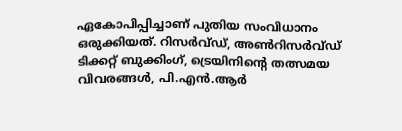ഏകോപിപ്പിച്ചാണ് പുതിയ സംവിധാനം ഒരുക്കിയത്. റിസർവ്ഡ്, അൺറിസർവ്ഡ് ടിക്കറ്റ് ബുക്കിംഗ്, ട്രെയിനിന്റെ തത്സമയ വിവരങ്ങൾ, പി.എൻ.ആർ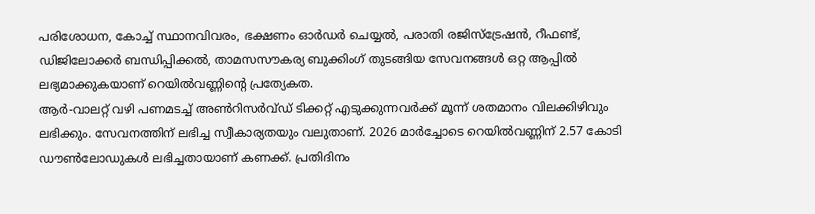പരിശോധന, കോച്ച് സ്ഥാനവിവരം, ഭക്ഷണം ഓർഡർ ചെയ്യൽ, പരാതി രജിസ്ട്രേഷൻ, റീഫണ്ട്, ഡിജിലോക്കർ ബന്ധിപ്പിക്കൽ, താമസസൗകര്യ ബുക്കിംഗ് തുടങ്ങിയ സേവനങ്ങൾ ഒറ്റ ആപ്പിൽ ലഭ്യമാക്കുകയാണ് റെയിൽവണ്ണിന്റെ പ്രത്യേകത.
ആർ-വാലറ്റ് വഴി പണമടച്ച് അൺറിസർവ്ഡ് ടിക്കറ്റ് എടുക്കുന്നവർക്ക് മൂന്ന് ശതമാനം വിലക്കിഴിവും ലഭിക്കും. സേവനത്തിന് ലഭിച്ച സ്വീകാര്യതയും വലുതാണ്. 2026 മാർച്ചോടെ റെയിൽവണ്ണിന് 2.57 കോടി ഡൗൺലോഡുകൾ ലഭിച്ചതായാണ് കണക്ക്. പ്രതിദിനം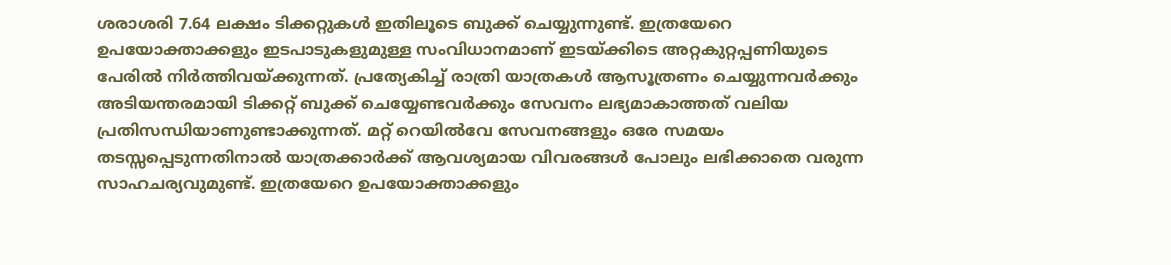ശരാശരി 7.64 ലക്ഷം ടിക്കറ്റുകൾ ഇതിലൂടെ ബുക്ക് ചെയ്യുന്നുണ്ട്. ഇത്രയേറെ ഉപയോക്താക്കളും ഇടപാടുകളുമുള്ള സംവിധാനമാണ് ഇടയ്ക്കിടെ അറ്റകുറ്റപ്പണിയുടെ പേരിൽ നിർത്തിവയ്ക്കുന്നത്. പ്രത്യേകിച്ച് രാത്രി യാത്രകൾ ആസൂത്രണം ചെയ്യുന്നവർക്കും അടിയന്തരമായി ടിക്കറ്റ് ബുക്ക് ചെയ്യേണ്ടവർക്കും സേവനം ലഭ്യമാകാത്തത് വലിയ പ്രതിസന്ധിയാണുണ്ടാക്കുന്നത്. മറ്റ് റെയിൽവേ സേവനങ്ങളും ഒരേ സമയം തടസ്സപ്പെടുന്നതിനാൽ യാത്രക്കാർക്ക് ആവശ്യമായ വിവരങ്ങൾ പോലും ലഭിക്കാതെ വരുന്ന സാഹചര്യവുമുണ്ട്. ഇത്രയേറെ ഉപയോക്താക്കളും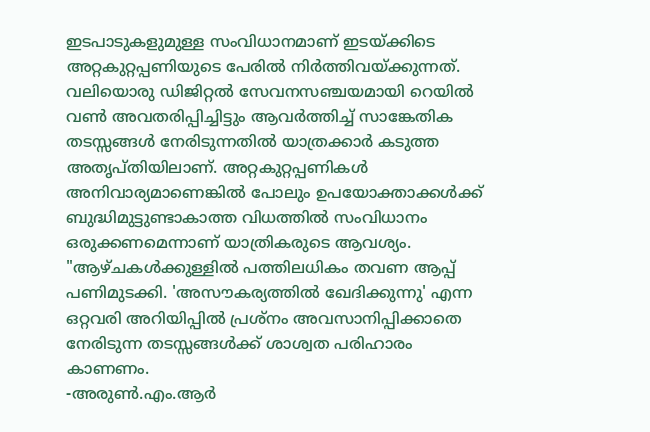ഇടപാടുകളുമുള്ള സംവിധാനമാണ് ഇടയ്ക്കിടെ അറ്റകുറ്റപ്പണിയുടെ പേരിൽ നിർത്തിവയ്ക്കുന്നത്. വലിയൊരു ഡിജിറ്റൽ സേവനസഞ്ചയമായി റെയിൽ വൺ അവതരിപ്പിച്ചിട്ടും ആവർത്തിച്ച് സാങ്കേതിക തടസ്സങ്ങൾ നേരിടുന്നതിൽ യാത്രക്കാർ കടുത്ത അതൃപ്തിയിലാണ്. അറ്റകുറ്റപ്പണികൾ അനിവാര്യമാണെങ്കിൽ പോലും ഉപയോക്താക്കൾക്ക് ബുദ്ധിമുട്ടുണ്ടാകാത്ത വിധത്തിൽ സംവിധാനം ഒരുക്കണമെന്നാണ് യാത്രികരുടെ ആവശ്യം.
"ആഴ്ചകൾക്കുള്ളിൽ പത്തിലധികം തവണ ആപ്പ് പണിമുടക്കി. 'അസൗകര്യത്തിൽ ഖേദിക്കുന്നു' എന്ന ഒറ്റവരി അറിയിപ്പിൽ പ്രശ്നം അവസാനിപ്പിക്കാതെ നേരിടുന്ന തടസ്സങ്ങൾക്ക് ശാശ്വത പരിഹാരം കാണണം.
-അരുൺ.എം.ആർ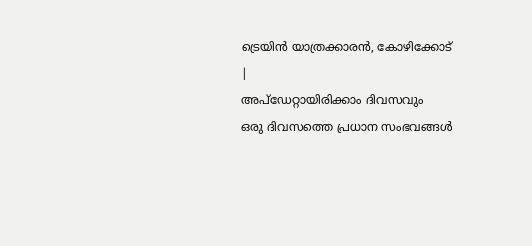ട്രെയിൻ യാത്രക്കാരൻ, കോഴിക്കോട്
|
അപ്ഡേറ്റായിരിക്കാം ദിവസവും
ഒരു ദിവസത്തെ പ്രധാന സംഭവങ്ങൾ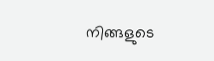നിങ്ങളുടെ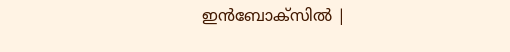ഇൻബോക്സിൽ |